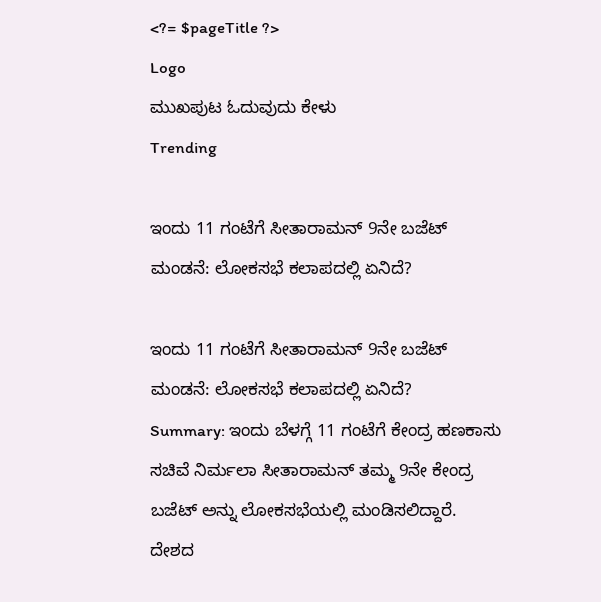<?= $pageTitle ?>
Logo
ಮುಖಪುಟ ಓದುವುದು ಕೇಳು
Trending

ಇಂದು 11 ಗಂಟೆಗೆ ಸೀತಾರಾಮನ್ 9ನೇ ಬಜೆಟ್ ಮಂಡನೆ: ಲೋಕಸಭೆ ಕಲಾಪದಲ್ಲಿ ಏನಿದೆ?

ಇಂದು 11 ಗಂಟೆಗೆ ಸೀತಾರಾಮನ್ 9ನೇ ಬಜೆಟ್ ಮಂಡನೆ: ಲೋಕಸಭೆ ಕಲಾಪದಲ್ಲಿ ಏನಿದೆ?
Summary: ಇಂದು ಬೆಳಗ್ಗೆ 11 ಗಂಟೆಗೆ ಕೇಂದ್ರ ಹಣಕಾಸು ಸಚಿವೆ ನಿರ್ಮಲಾ ಸೀತಾರಾಮನ್ ತಮ್ಮ 9ನೇ ಕೇಂದ್ರ ಬಜೆಟ್ ಅನ್ನು ಲೋಕಸಭೆಯಲ್ಲಿ ಮಂಡಿಸಲಿದ್ದಾರೆ. ದೇಶದ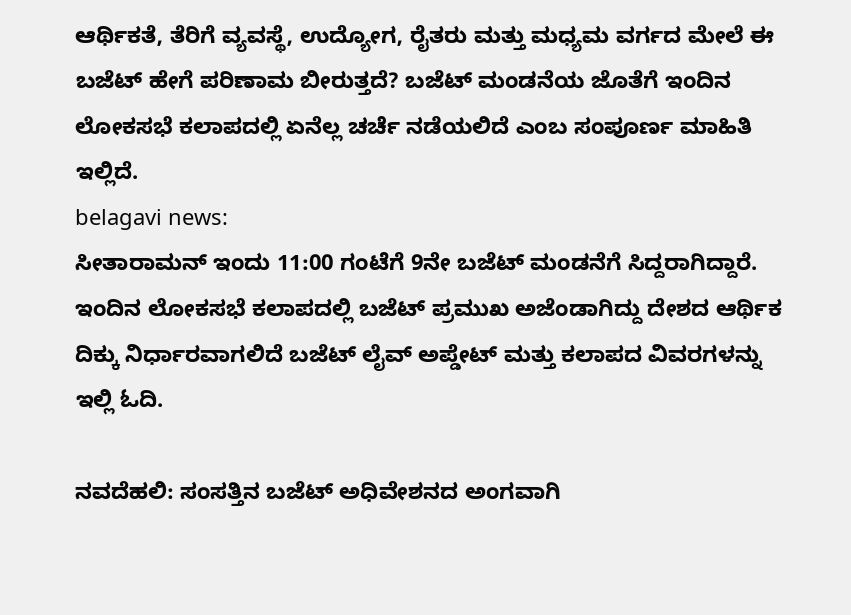ಆರ್ಥಿಕತೆ, ತೆರಿಗೆ ವ್ಯವಸ್ಥೆ, ಉದ್ಯೋಗ, ರೈತರು ಮತ್ತು ಮಧ್ಯಮ ವರ್ಗದ ಮೇಲೆ ಈ ಬಜೆಟ್ ಹೇಗೆ ಪರಿಣಾಮ ಬೀರುತ್ತದೆ? ಬಜೆಟ್ ಮಂಡನೆಯ ಜೊತೆಗೆ ಇಂದಿನ ಲೋಕಸಭೆ ಕಲಾಪದಲ್ಲಿ ಏನೆಲ್ಲ ಚರ್ಚೆ ನಡೆಯಲಿದೆ ಎಂಬ ಸಂಪೂರ್ಣ ಮಾಹಿತಿ ಇಲ್ಲಿದೆ.
belagavi news:
ಸೀತಾರಾಮನ್ ಇಂದು 11:00 ಗಂಟೆಗೆ 9ನೇ ಬಜೆಟ್ ಮಂಡನೆಗೆ ಸಿದ್ದರಾಗಿದ್ದಾರೆ. ಇಂದಿನ ಲೋಕಸಭೆ ಕಲಾಪದಲ್ಲಿ ಬಜೆಟ್ ಪ್ರಮುಖ ಅಜೆಂಡಾಗಿದ್ದು ದೇಶದ ಆರ್ಥಿಕ ದಿಕ್ಕು ನಿರ್ಧಾರವಾಗಲಿದೆ ಬಜೆಟ್ ಲೈವ್ ಅಪ್ಡೇಟ್ ಮತ್ತು ಕಲಾಪದ ವಿವರಗಳನ್ನು ಇಲ್ಲಿ ಓದಿ.

ನವದೆಹಲಿ: ಸಂಸತ್ತಿನ ಬಜೆಟ್ ಅಧಿವೇಶನದ ಅಂಗವಾಗಿ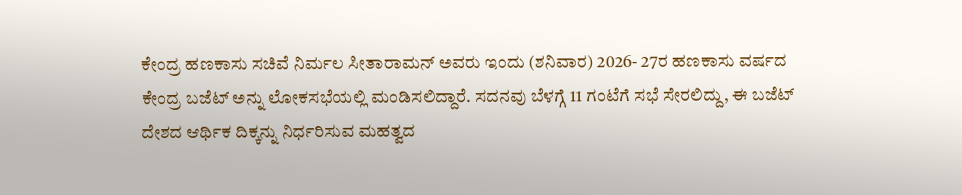ಕೇಂದ್ರ ಹಣಕಾಸು ಸಚಿವೆ ನಿರ್ಮಲ ಸೀತಾರಾಮನ್ ಅವರು ಇಂದು (ಶನಿವಾರ) 2026- 27ರ ಹಣಕಾಸು ವರ್ಷದ ಕೇಂದ್ರ ಬಜೆಟ್ ಅನ್ನು ಲೋಕಸಭೆಯಲ್ಲಿ ಮಂಡಿಸಲಿದ್ದಾರೆ. ಸದನವು ಬೆಳಗ್ಗೆ 11 ಗಂಟೆಗೆ ಸಭೆ ಸೇರಲಿದ್ದು, ಈ ಬಜೆಟ್ ದೇಶದ ಆರ್ಥಿಕ ದಿಕ್ಕನ್ನು ನಿರ್ಧರಿಸುವ ಮಹತ್ವದ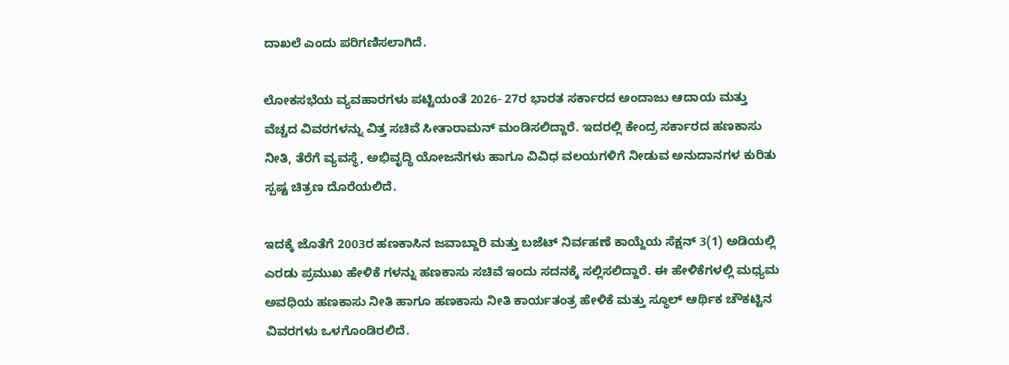ದಾಖಲೆ ಎಂದು ಪರಿಗಣಿಸಲಾಗಿದೆ.

ಲೋಕಸಭೆಯ ವ್ಯವಹಾರಗಳು ಪಟ್ಟಿಯಂತೆ 2026- 27ರ ಭಾರತ ಸರ್ಕಾರದ ಅಂದಾಜು ಆದಾಯ ಮತ್ತು ವೆಚ್ಚದ ವಿವರಗಳನ್ನು ವಿತ್ತ ಸಚಿವೆ ಸೀತಾರಾಮನ್ ಮಂಡಿಸಲಿದ್ದಾರೆ. ಇದರಲ್ಲಿ ಕೇಂದ್ರ ಸರ್ಕಾರದ ಹಣಕಾಸು ನೀತಿ, ತೆರೆಗೆ ವ್ಯವಸ್ಥೆ, ಅಭಿವೃದ್ಧಿ ಯೋಜನೆಗಳು ಹಾಗೂ ವಿವಿಧ ವಲಯಗಳಿಗೆ ನೀಡುವ ಅನುದಾನಗಳ ಕುರಿತು ಸ್ಪಷ್ಟ ಚಿತ್ರಣ ದೊರೆಯಲಿದೆ.

ಇದಕ್ಕೆ ಜೊತೆಗೆ 2003ರ ಹಣಕಾಸಿನ ಜವಾಬ್ದಾರಿ ಮತ್ತು ಬಜೆಟ್ ನಿರ್ವಹಣೆ ಕಾಯ್ದೆಯ ಸೆಕ್ಷನ್ 3(1) ಅಡಿಯಲ್ಲಿ ಎರಡು ಪ್ರಮುಖ ಹೇಳಿಕೆ ಗಳನ್ನು ಹಣಕಾಸು ಸಚಿವೆ ಇಂದು ಸದನಕ್ಕೆ ಸಲ್ಲಿಸಲಿದ್ದಾರೆ. ಈ ಹೇಳಿಕೆಗಳಲ್ಲಿ ಮಧ್ಯಮ ಅವಧಿಯ ಹಣಕಾಸು ನೀತಿ ಹಾಗೂ ಹಣಕಾಸು ನೀತಿ ಕಾರ್ಯತಂತ್ರ ಹೇಳಿಕೆ ಮತ್ತು ಸ್ಥೂಲ್ ಆರ್ಥಿಕ ಚೌಕಟ್ಟಿನ ವಿವರಗಳು ಒಳಗೊಂಡಿರಲಿದೆ.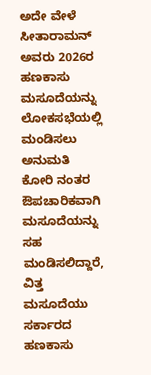ಅದೇ ವೇಳೆ ಸೀತಾರಾಮನ್ ಅವರು 2026ರ ಹಣಕಾಸು ಮಸೂದೆಯನ್ನು ಲೋಕಸಭೆಯಲ್ಲಿ ಮಂಡಿಸಲು ಅನುಮತಿ ಕೋರಿ ನಂತರ ಔಪಚಾರಿಕವಾಗಿ ಮಸೂದೆಯನ್ನು ಸಹ ಮಂಡಿಸಲಿದ್ದಾರೆ, ವಿತ್ತ ಮಸೂದೆಯು ಸರ್ಕಾರದ ಹಣಕಾಸು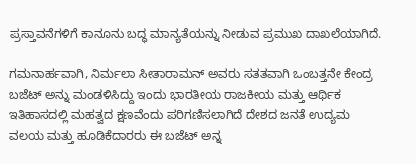ಪ್ರಸ್ತಾವನೆಗಳಿಗೆ ಕಾನೂನು ಬದ್ಧ ಮಾನ್ಯತೆಯನ್ನು ನೀಡುವ ಪ್ರಮುಖ ದಾಖಲೆಯಾಗಿದೆ.

ಗಮನಾರ್ಹವಾಗಿ, ನಿರ್ಮಲಾ ಸೀತಾರಾಮನ್ ಅವರು ಸತತವಾಗಿ ಒಂಬತ್ತನೇ ಕೇಂದ್ರ ಬಜೆಟ್ ಅನ್ನು ಮಂಡಳಿಸಿದ್ದು ಇಂದು ಭಾರತೀಯ ರಾಜಕೀಯ ಮತ್ತು ಆರ್ಥಿಕ ಇತಿಹಾಸದಲ್ಲಿ ಮಹತ್ವದ ಕ್ಷಣವೆಂದು ಪರಿಗಣಿಸಲಾಗಿದೆ ದೇಶದ ಜನತೆ ಉದ್ಯಮ ವಲಯ ಮತ್ತು ಹೂಡಿಕೆದಾರರು ಈ ಬಜೆಟ್ ಅನ್ನ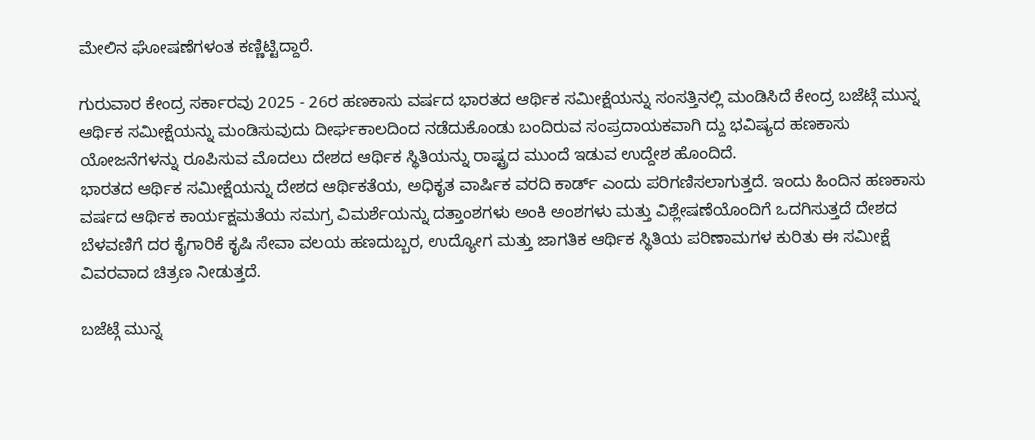ಮೇಲಿನ ಘೋಷಣೆಗಳಂತ ಕಣ್ಣಿಟ್ಟಿದ್ದಾರೆ.

ಗುರುವಾರ ಕೇಂದ್ರ ಸರ್ಕಾರವು 2025 - 26ರ ಹಣಕಾಸು ವರ್ಷದ ಭಾರತದ ಆರ್ಥಿಕ ಸಮೀಕ್ಷೆಯನ್ನು ಸಂಸತ್ತಿನಲ್ಲಿ ಮಂಡಿಸಿದೆ ಕೇಂದ್ರ ಬಜೆಟ್ಗೆ ಮುನ್ನ ಆರ್ಥಿಕ ಸಮೀಕ್ಷೆಯನ್ನು ಮಂಡಿಸುವುದು ದೀರ್ಘಕಾಲದಿಂದ ನಡೆದುಕೊಂಡು ಬಂದಿರುವ ಸಂಪ್ರದಾಯಕವಾಗಿ ದ್ದು ಭವಿಷ್ಯದ ಹಣಕಾಸು ಯೋಜನೆಗಳನ್ನು ರೂಪಿಸುವ ಮೊದಲು ದೇಶದ ಆರ್ಥಿಕ ಸ್ಥಿತಿಯನ್ನು ರಾಷ್ಟ್ರದ ಮುಂದೆ ಇಡುವ ಉದ್ದೇಶ ಹೊಂದಿದೆ.
ಭಾರತದ ಆರ್ಥಿಕ ಸಮೀಕ್ಷೆಯನ್ನು ದೇಶದ ಆರ್ಥಿಕತೆಯ, ಅಧಿಕೃತ ವಾರ್ಷಿಕ ವರದಿ ಕಾರ್ಡ್ ಎಂದು ಪರಿಗಣಿಸಲಾಗುತ್ತದೆ. ಇಂದು ಹಿಂದಿನ ಹಣಕಾಸು ವರ್ಷದ ಆರ್ಥಿಕ ಕಾರ್ಯಕ್ಷಮತೆಯ ಸಮಗ್ರ ವಿಮರ್ಶೆಯನ್ನು ದತ್ತಾಂಶಗಳು ಅಂಕಿ ಅಂಶಗಳು ಮತ್ತು ವಿಶ್ಲೇಷಣೆಯೊಂದಿಗೆ ಒದಗಿಸುತ್ತದೆ ದೇಶದ ಬೆಳವಣಿಗೆ ದರ ಕೈಗಾರಿಕೆ ಕೃಷಿ ಸೇವಾ ವಲಯ ಹಣದುಬ್ಬರ, ಉದ್ಯೋಗ ಮತ್ತು ಜಾಗತಿಕ ಆರ್ಥಿಕ ಸ್ಥಿತಿಯ ಪರಿಣಾಮಗಳ ಕುರಿತು ಈ ಸಮೀಕ್ಷೆ ವಿವರವಾದ ಚಿತ್ರಣ ನೀಡುತ್ತದೆ.

ಬಜೆಟ್ಗೆ ಮುನ್ನ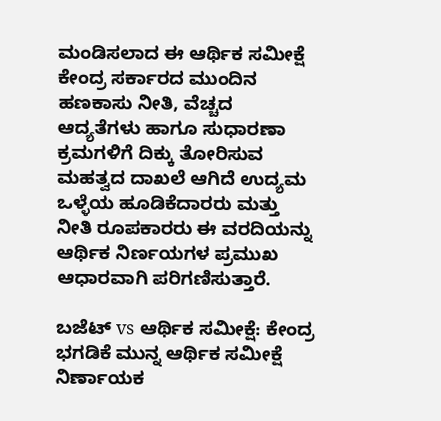ಮಂಡಿಸಲಾದ ಈ ಆರ್ಥಿಕ ಸಮೀಕ್ಷೆ ಕೇಂದ್ರ ಸರ್ಕಾರದ ಮುಂದಿನ ಹಣಕಾಸು ನೀತಿ, ವೆಚ್ಚದ ಆದ್ಯತೆಗಳು ಹಾಗೂ ಸುಧಾರಣಾ ಕ್ರಮಗಳಿಗೆ ದಿಕ್ಕು ತೋರಿಸುವ ಮಹತ್ವದ ದಾಖಲೆ ಆಗಿದೆ ಉದ್ಯಮ ಒಳ್ಳೆಯ ಹೂಡಿಕೆದಾರರು ಮತ್ತು ನೀತಿ ರೂಪಕಾರರು ಈ ವರದಿಯನ್ನು ಆರ್ಥಿಕ ನಿರ್ಣಯಗಳ ಪ್ರಮುಖ ಆಧಾರವಾಗಿ ಪರಿಗಣಿಸುತ್ತಾರೆ.

ಬಜೆಟ್ vs ಆರ್ಥಿಕ ಸಮೀಕ್ಷೆ: ಕೇಂದ್ರ ಭಗಡಿಕೆ ಮುನ್ನ ಆರ್ಥಿಕ ಸಮೀಕ್ಷೆ ನಿರ್ಣಾಯಕ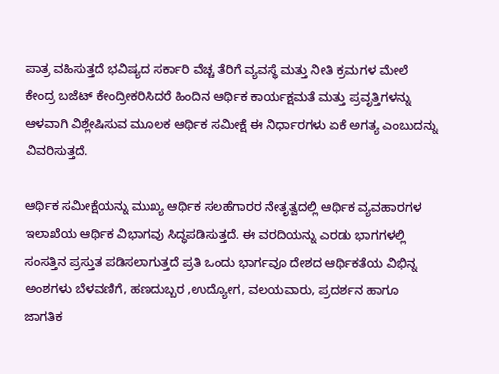ಪಾತ್ರ ವಹಿಸುತ್ತದೆ ಭವಿಷ್ಯದ ಸರ್ಕಾರಿ ವೆಚ್ಚ ತೆರಿಗೆ ವ್ಯವಸ್ಥೆ ಮತ್ತು ನೀತಿ ಕ್ರಮಗಳ ಮೇಲೆ ಕೇಂದ್ರ ಬಜೆಟ್ ಕೇಂದ್ರೀಕರಿಸಿದರೆ ಹಿಂದಿನ ಆರ್ಥಿಕ ಕಾರ್ಯಕ್ಷಮತೆ ಮತ್ತು ಪ್ರವೃತ್ತಿಗಳನ್ನು ಆಳವಾಗಿ ವಿಶ್ಲೇಷಿಸುವ ಮೂಲಕ ಆರ್ಥಿಕ ಸಮೀಕ್ಷೆ ಈ ನಿರ್ಧಾರಗಳು ಏಕೆ ಅಗತ್ಯ ಎಂಬುದನ್ನು ವಿವರಿಸುತ್ತದೆ.

ಆರ್ಥಿಕ ಸಮೀಕ್ಷೆಯನ್ನು ಮುಖ್ಯ ಆರ್ಥಿಕ ಸಲಹೆಗಾರರ ನೇತೃತ್ವದಲ್ಲಿ ಆರ್ಥಿಕ ವ್ಯವಹಾರಗಳ ಇಲಾಖೆಯ ಆರ್ಥಿಕ ವಿಭಾಗವು ಸಿದ್ಧಪಡಿಸುತ್ತದೆ. ಈ ವರದಿಯನ್ನು ಎರಡು ಭಾಗಗಳಲ್ಲಿ ಸಂಸತ್ತಿನ ಪ್ರಸ್ತುತ ಪಡಿಸಲಾಗುತ್ತದೆ ಪ್ರತಿ ಒಂದು ಭಾರ್ಗವೂ ದೇಶದ ಆರ್ಥಿಕತೆಯ ವಿಭಿನ್ನ ಅಂಶಗಳು ಬೆಳವಣಿಗೆ, ಹಣದುಬ್ಬರ ,ಉದ್ಯೋಗ, ವಲಯವಾರು, ಪ್ರದರ್ಶನ ಹಾಗೂ ಜಾಗತಿಕ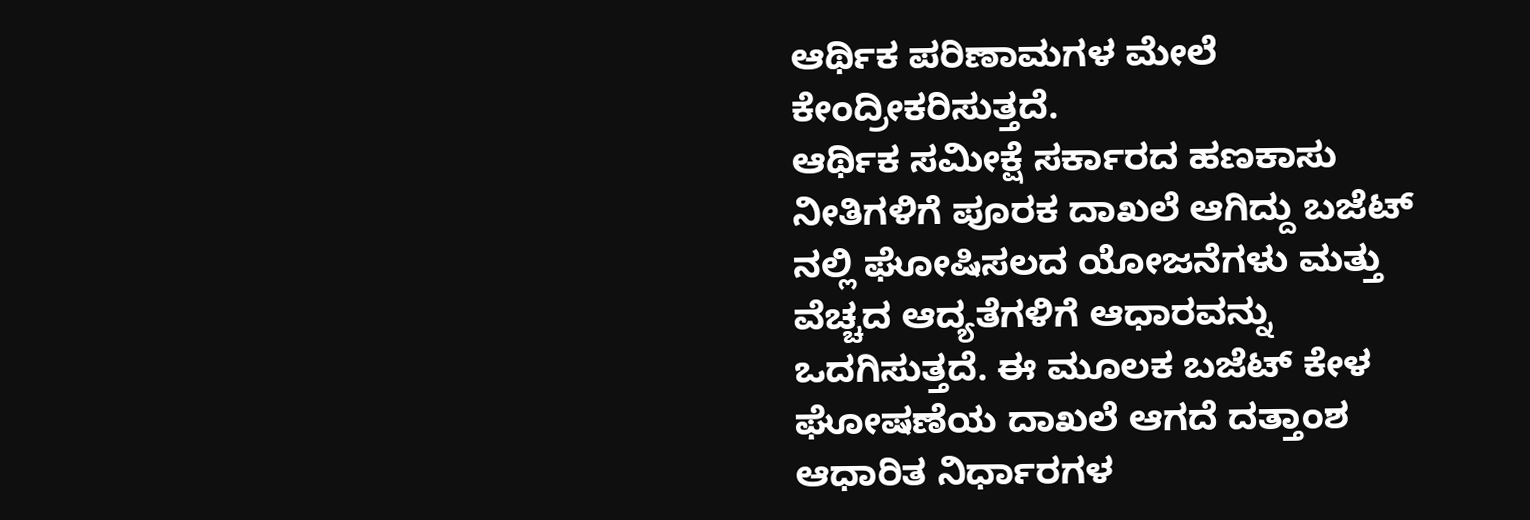ಆರ್ಥಿಕ ಪರಿಣಾಮಗಳ ಮೇಲೆ ಕೇಂದ್ರೀಕರಿಸುತ್ತದೆ.
ಆರ್ಥಿಕ ಸಮೀಕ್ಷೆ ಸರ್ಕಾರದ ಹಣಕಾಸು ನೀತಿಗಳಿಗೆ ಪೂರಕ ದಾಖಲೆ ಆಗಿದ್ದು ಬಜೆಟ್ ನಲ್ಲಿ ಘೋಷಿಸಲದ ಯೋಜನೆಗಳು ಮತ್ತು ವೆಚ್ಚದ ಆದ್ಯತೆಗಳಿಗೆ ಆಧಾರವನ್ನು ಒದಗಿಸುತ್ತದೆ. ಈ ಮೂಲಕ ಬಜೆಟ್ ಕೇಳ ಘೋಷಣೆಯ ದಾಖಲೆ ಆಗದೆ ದತ್ತಾಂಶ ಆಧಾರಿತ ನಿರ್ಧಾರಗಳ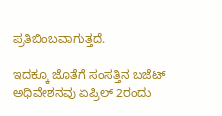ಪ್ರತಿಬಿಂಬವಾಗುತ್ತದೆ.

ಇದಕ್ಕೂ ಜೊತೆಗೆ ಸಂಸತ್ತಿನ ಬಜೆಟ್ ಅಧಿವೇಶನವು ಏಪ್ರಿಲ್ 2ರಂದು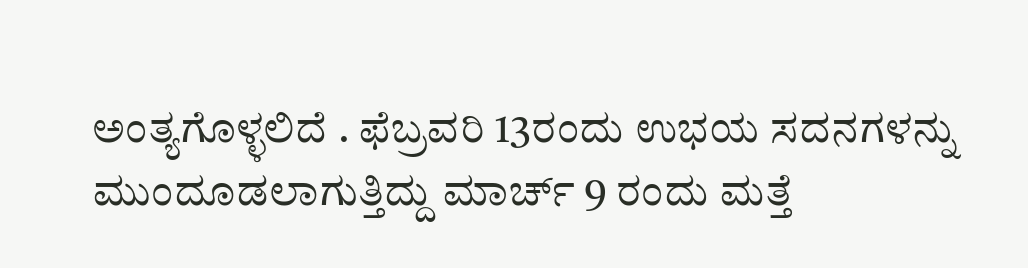ಅಂತ್ಯಗೊಳ್ಳಲಿದೆ . ಫೆಬ್ರವರಿ 13ರಂದು ಉಭಯ ಸದನಗಳನ್ನು ಮುಂದೂಡಲಾಗುತ್ತಿದ್ದು ಮಾರ್ಚ್ 9 ರಂದು ಮತ್ತೆ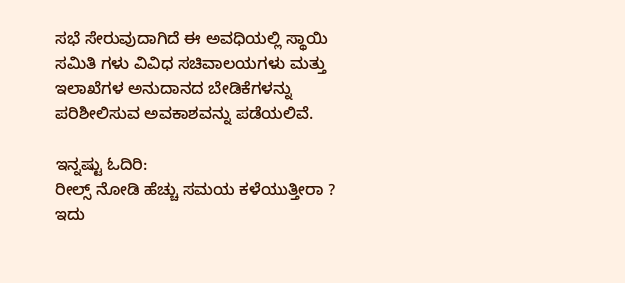ಸಭೆ ಸೇರುವುದಾಗಿದೆ ಈ ಅವಧಿಯಲ್ಲಿ ಸ್ಥಾಯಿ ಸಮಿತಿ ಗಳು ವಿವಿಧ ಸಚಿವಾಲಯಗಳು ಮತ್ತು ಇಲಾಖೆಗಳ ಅನುದಾನದ ಬೇಡಿಕೆಗಳನ್ನು ಪರಿಶೀಲಿಸುವ ಅವಕಾಶವನ್ನು ಪಡೆಯಲಿವೆ.

ಇನ್ನಷ್ಟು ಓದಿರಿ:
ರೀಲ್ಸ್ ನೋಡಿ ಹೆಚ್ಚು ಸಮಯ ಕಳೆಯುತ್ತೀರಾ ? ಇದು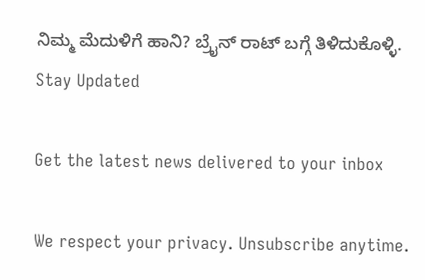ನಿಮ್ಮ ಮೆದುಳಿಗೆ ಹಾನಿ? ಬ್ರೈನ್ ರಾಟ್ ಬಗ್ಗೆ ತಿಳಿದುಕೊಳ್ಳಿ.
Stay Updated

Get the latest news delivered to your inbox

We respect your privacy. Unsubscribe anytime.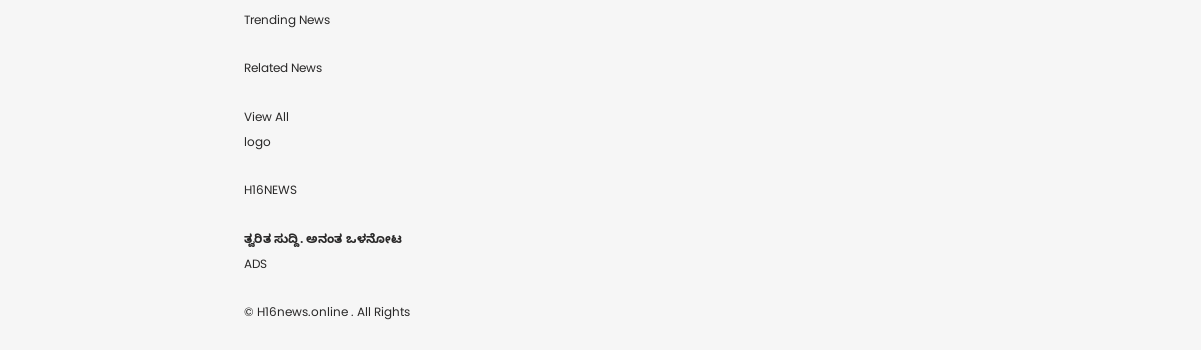Trending News

Related News

View All
logo

H16NEWS

ತ್ವರಿತ ಸುದ್ದಿ. ಅನಂತ ಒಳನೋಟ
ADS

© H16news.online . All Rights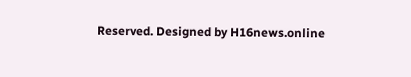Reserved. Designed by H16news.online